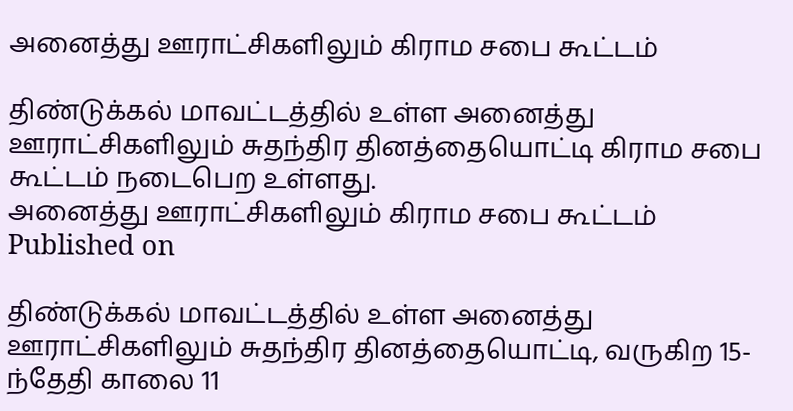அனைத்து ஊராட்சிகளிலும் கிராம சபை கூட்டம்

திண்டுக்கல் மாவட்டத்தில் உள்ள அனைத்து ஊராட்சிகளிலும் சுதந்திர தினத்தையொட்டி கிராம சபை கூட்டம் நடைபெற உள்ளது.
அனைத்து ஊராட்சிகளிலும் கிராம சபை கூட்டம்
Published on

திண்டுக்கல் மாவட்டத்தில் உள்ள அனைத்து ஊராட்சிகளிலும் சுதந்திர தினத்தையொட்டி, வருகிற 15-ந்தேதி காலை 11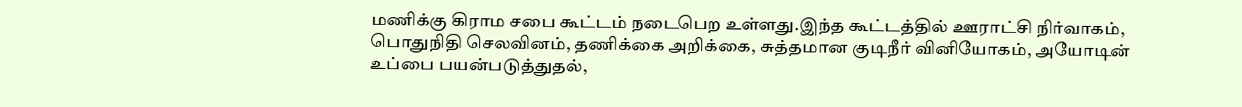மணிக்கு கிராம சபை கூட்டம் நடைபெற உள்ளது.இந்த கூட்டத்தில் ஊராட்சி நிர்வாகம், பொதுநிதி செலவினம், தணிக்கை அறிக்கை, சுத்தமான குடிநீர் வினியோகம், அயோடின் உப்பை பயன்படுத்துதல்,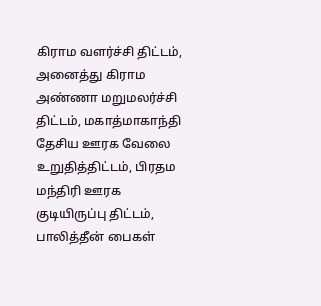கிராம வளர்ச்சி திட்டம், அனைத்து கிராம அண்ணா மறுமலர்ச்சி திட்டம், மகாத்மாகாந்தி தேசிய ஊரக வேலை உறுதித்திட்டம், பிரதம மந்திரி ஊரக குடியிருப்பு திட்டம், பாலித்தீன் பைகள்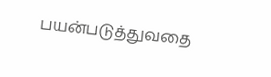பயன்படுத்துவதை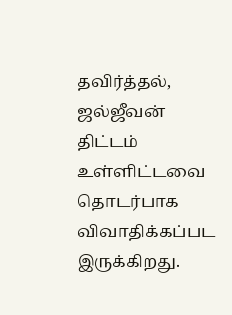தவிர்த்தல், ஜல்ஜீவன் திட்டம் உள்ளிட்டவை தொடர்பாக விவாதிக்கப்பட இருக்கிறது.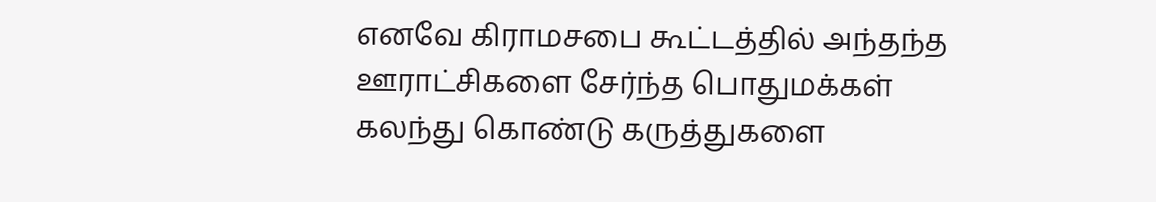எனவே கிராமசபை கூட்டத்தில் அந்தந்த ஊராட்சிகளை சேர்ந்த பொதுமக்கள் கலந்து கொண்டு கருத்துகளை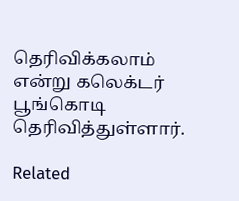தெரிவிக்கலாம் என்று கலெக்டர் பூங்கொடி தெரிவித்துள்ளார்.

Related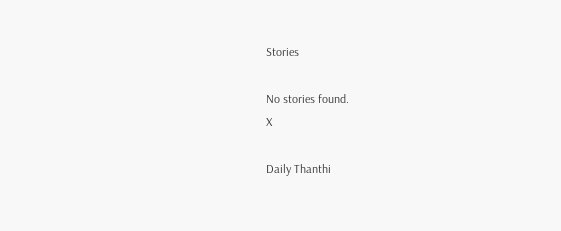Stories

No stories found.
X

Daily Thanthi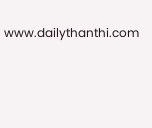www.dailythanthi.com